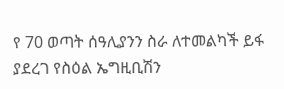የ 70 ወጣት ሰዓሊያንን ስራ ለተመልካች ይፋ ያደረገ የስዕል ኤግዚቢሽን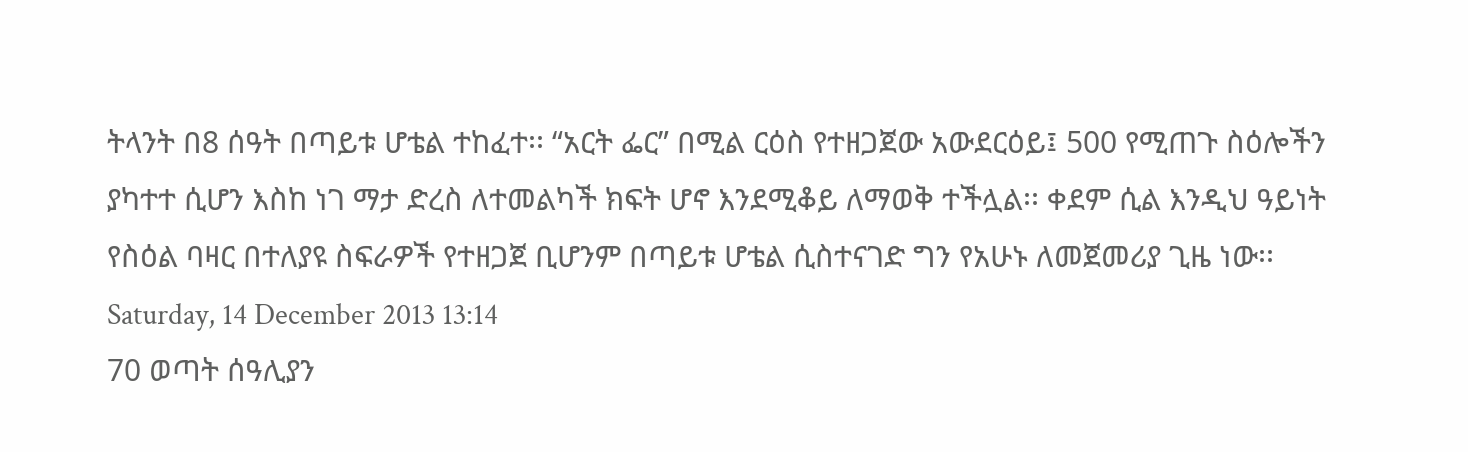ትላንት በ8 ሰዓት በጣይቱ ሆቴል ተከፈተ፡፡ “አርት ፌር” በሚል ርዕስ የተዘጋጀው አውደርዕይ፤ 500 የሚጠጉ ስዕሎችን ያካተተ ሲሆን እስከ ነገ ማታ ድረስ ለተመልካች ክፍት ሆኖ እንደሚቆይ ለማወቅ ተችሏል፡፡ ቀደም ሲል እንዲህ ዓይነት የስዕል ባዛር በተለያዩ ስፍራዎች የተዘጋጀ ቢሆንም በጣይቱ ሆቴል ሲስተናገድ ግን የአሁኑ ለመጀመሪያ ጊዜ ነው፡፡
Saturday, 14 December 2013 13:14
70 ወጣት ሰዓሊያን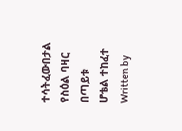ተሳትፈውበታል የስዕል ባዛር በጣይቱ ሆቴል ተከፈተ
Written by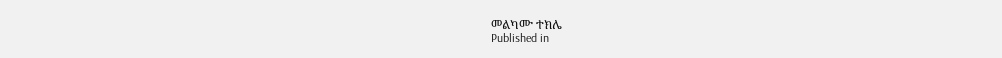መልካሙ ተክሌ
Published in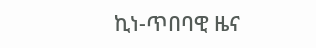ኪነ-ጥበባዊ ዜና